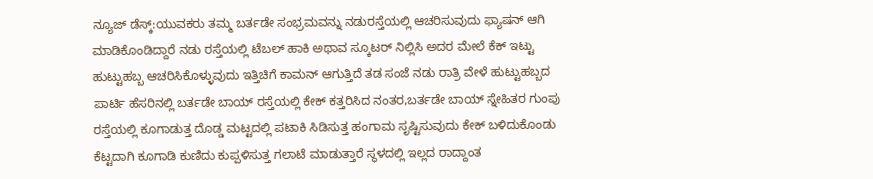ನ್ಯೂಜ್ ಡೆಸ್ಕ್:ಯುವಕರು ತಮ್ಮ ಬರ್ತಡೇ ಸಂಭ್ರಮವನ್ನು ನಡುರಸ್ತೆಯಲ್ಲಿ ಆಚರಿಸುವುದು ಫ್ಯಾಷನ್ ಆಗಿ ಮಾಡಿಕೊಂಡಿದ್ದಾರೆ ನಡು ರಸ್ತೆಯಲ್ಲಿ ಟೆಬಲ್ ಹಾಕಿ ಅಥಾವ ಸ್ಕೂಟರ್ ನಿಲ್ಲಿಸಿ ಅದರ ಮೇಲೆ ಕೆಕ್ ಇಟ್ಟು ಹುಟ್ಟುಹಬ್ಬ ಆಚರಿಸಿಕೊಳ್ಳುವುದು ಇತ್ತಿಚಿಗೆ ಕಾಮನ್ ಆಗುತ್ತಿದೆ ತಡ ಸಂಜೆ ನಡು ರಾತ್ರಿ ವೇಳೆ ಹುಟ್ಟುಹಬ್ಬದ ಪಾರ್ಟಿ ಹೆಸರಿನಲ್ಲಿ ಬರ್ತಡೇ ಬಾಯ್ ರಸ್ತೆಯಲ್ಲಿ ಕೇಕ್ ಕತ್ತರಿಸಿದ ನಂತರ,ಬರ್ತಡೇ ಬಾಯ್ ಸ್ನೇಹಿತರ ಗುಂಪು ರಸ್ತೆಯಲ್ಲಿ ಕೂಗಾಡುತ್ತ ದೊಡ್ಡ ಮಟ್ಟದಲ್ಲಿ ಪಟಾಕಿ ಸಿಡಿಸುತ್ತ ಹಂಗಾಮ ಸೃಷ್ಟಿಸುವುದು ಕೇಕ್ ಬಳಿದುಕೊಂಡು ಕೆಟ್ಟದಾಗಿ ಕೂಗಾಡಿ ಕುಣಿದು ಕುಪ್ಪಳಿಸುತ್ತ ಗಲಾಟೆ ಮಾಡುತ್ತಾರೆ ಸ್ಥಳದಲ್ಲಿ ಇಲ್ಲದ ರಾದ್ದಾಂತ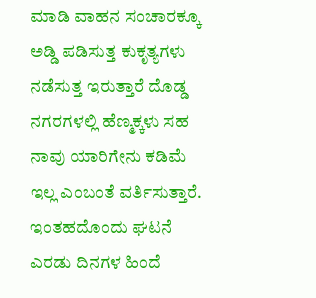ಮಾಡಿ ವಾಹನ ಸಂಚಾರಕ್ಕೂ ಅಡ್ಡಿ ಪಡಿಸುತ್ತ ಕುಕೃತ್ಯಗಳು ನಡೆಸುತ್ತ ಇರುತ್ತಾರೆ ದೊಡ್ಡ ನಗರಗಳಲ್ಲಿ ಹೆಣ್ಮಕ್ಕಳು ಸಹ ನಾವು ಯಾರಿಗೇನು ಕಡಿಮೆ ಇಲ್ಲ ಎಂಬಂತೆ ವರ್ತಿಸುತ್ತಾರೆ.
ಇಂತಹದೊಂದು ಘಟನೆ ಎರಡು ದಿನಗಳ ಹಿಂದೆ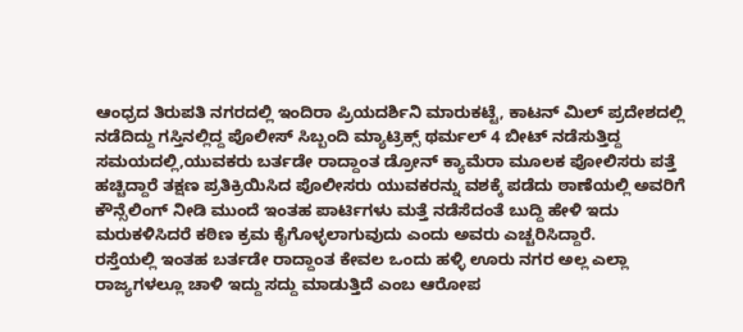ಆಂಧ್ರದ ತಿರುಪತಿ ನಗರದಲ್ಲಿ ಇಂದಿರಾ ಪ್ರಿಯದರ್ಶಿನಿ ಮಾರುಕಟ್ಟೆ, ಕಾಟನ್ ಮಿಲ್ ಪ್ರದೇಶದಲ್ಲಿ ನಡೆದಿದ್ದು ಗಸ್ತಿನಲ್ಲಿದ್ದ ಪೊಲೀಸ್ ಸಿಬ್ಬಂದಿ ಮ್ಯಾಟ್ರಿಕ್ಸ್ ಥರ್ಮಲ್ 4 ಬೀಟ್ ನಡೆಸುತ್ತಿದ್ದ ಸಮಯದಲ್ಲಿ,ಯುವಕರು ಬರ್ತಡೇ ರಾದ್ದಾಂತ ಡ್ರೋನ್ ಕ್ಯಾಮೆರಾ ಮೂಲಕ ಪೋಲಿಸರು ಪತ್ತೆ ಹಚ್ಚಿದ್ದಾರೆ ತಕ್ಷಣ ಪ್ರತಿಕ್ರಿಯಿಸಿದ ಪೊಲೀಸರು ಯುವಕರನ್ನು ವಶಕ್ಕೆ ಪಡೆದು ಠಾಣೆಯಲ್ಲಿ ಅವರಿಗೆ ಕೌನ್ಸೆಲಿಂಗ್ ನೀಡಿ ಮುಂದೆ ಇಂತಹ ಪಾರ್ಟಿಗಳು ಮತ್ತೆ ನಡೆಸೆದಂತೆ ಬುದ್ದಿ ಹೇಳಿ ಇದು ಮರುಕಳಿಸಿದರೆ ಕಠಿಣ ಕ್ರಮ ಕೈಗೊಳ್ಳಲಾಗುವುದು ಎಂದು ಅವರು ಎಚ್ಚರಿಸಿದ್ದಾರೆ.
ರಸ್ತೆಯಲ್ಲಿ ಇಂತಹ ಬರ್ತಡೇ ರಾದ್ದಾಂತ ಕೇವಲ ಒಂದು ಹಳ್ಳಿ ಊರು ನಗರ ಅಲ್ಲ ಎಲ್ಲಾ ರಾಜ್ಯಗಳಲ್ಲೂ ಚಾಳಿ ಇದ್ದು ಸದ್ದು ಮಾಡುತ್ತಿದೆ ಎಂಬ ಆರೋಪ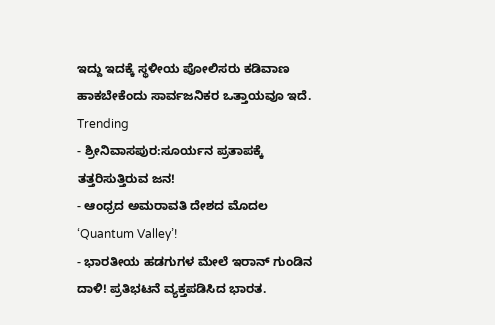ಇದ್ದು ಇದಕ್ಕೆ ಸ್ಥಳೀಯ ಪೋಲಿಸರು ಕಡಿವಾಣ ಹಾಕಬೇಕೆಂದು ಸಾರ್ವಜನಿಕರ ಒತ್ತಾಯವೂ ಇದೆ.
Trending
- ಶ್ರೀನಿವಾಸಪುರ:ಸೂರ್ಯನ ಪ್ರತಾಪಕ್ಕೆ ತತ್ತರಿಸುತ್ತಿರುವ ಜನ!
- ಆಂಧ್ರದ ಅಮರಾವತಿ ದೇಶದ ಮೊದಲ ‘Quantum Valley’!
- ಭಾರತೀಯ ಹಡಗುಗಳ ಮೇಲೆ ಇರಾನ್ ಗುಂಡಿನ ದಾಳಿ! ಪ್ರತಿಭಟನೆ ವ್ಯಕ್ತಪಡಿಸಿದ ಭಾರತ.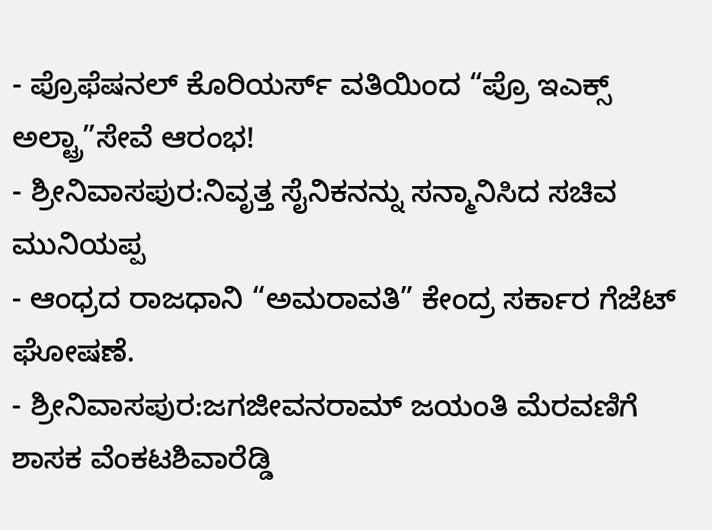- ಪ್ರೊಫೆಷನಲ್ ಕೊರಿಯರ್ಸ್ ವತಿಯಿಂದ “ಪ್ರೊ ಇಎಕ್ಸ್ ಅಲ್ಟ್ರಾ”ಸೇವೆ ಆರಂಭ!
- ಶ್ರೀನಿವಾಸಪುರ:ನಿವೃತ್ತ ಸೈನಿಕನನ್ನು ಸನ್ಮಾನಿಸಿದ ಸಚಿವ ಮುನಿಯಪ್ಪ
- ಆಂಧ್ರದ ರಾಜಧಾನಿ “ಅಮರಾವತಿ” ಕೇಂದ್ರ ಸರ್ಕಾರ ಗೆಜೆಟ್ ಘೋಷಣೆ.
- ಶ್ರೀನಿವಾಸಪುರ:ಜಗಜೀವನರಾಮ್ ಜಯಂತಿ ಮೆರವಣಿಗೆ ಶಾಸಕ ವೆಂಕಟಶಿವಾರೆಡ್ಡಿ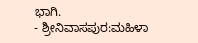ಭಾಗಿ.
- ಶ್ರೀನಿವಾಸಪುರ:ಮಹಿಳಾ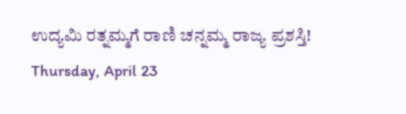ಉದ್ಯಮಿ ರತ್ನಮ್ಮಗೆ ರಾಣಿ ಚನ್ನಮ್ಮ ರಾಜ್ಯ ಪ್ರಶಸ್ತಿ!
Thursday, April 23